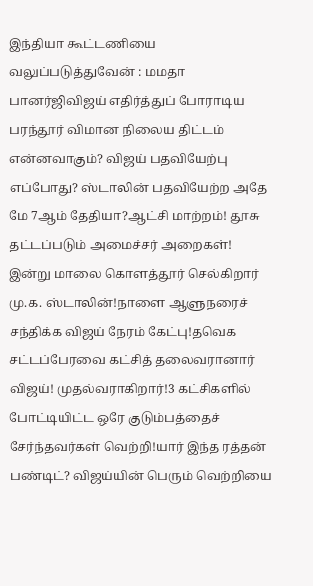இந்தியா கூட்டணியை வலுப்படுத்துவேன் : மமதா பானர்ஜிவிஜய் எதிர்த்துப் போராடிய பரந்தூர் விமான நிலைய திட்டம் என்னவாகும்? விஜய் பதவியேற்பு எப்போது? ஸ்டாலின் பதவியேற்ற அதே மே 7ஆம் தேதியா?ஆட்சி மாற்றம்! தூசு தட்டப்படும் அமைச்சர் அறைகள்! இன்று மாலை கொளத்தூர் செல்கிறார் மு.க. ஸ்டாலின்!நாளை ஆளுநரைச் சந்திக்க விஜய் நேரம் கேட்பு!தவெக சட்டப்பேரவை கட்சித் தலைவரானார் விஜய்! முதல்வராகிறார்!3 கட்சிகளில் போட்டியிட்ட ஒரே குடும்பத்தைச் சேர்ந்தவர்கள் வெற்றி!யார் இந்த ரத்தன் பண்டிட்? விஜய்யின் பெரும் வெற்றியை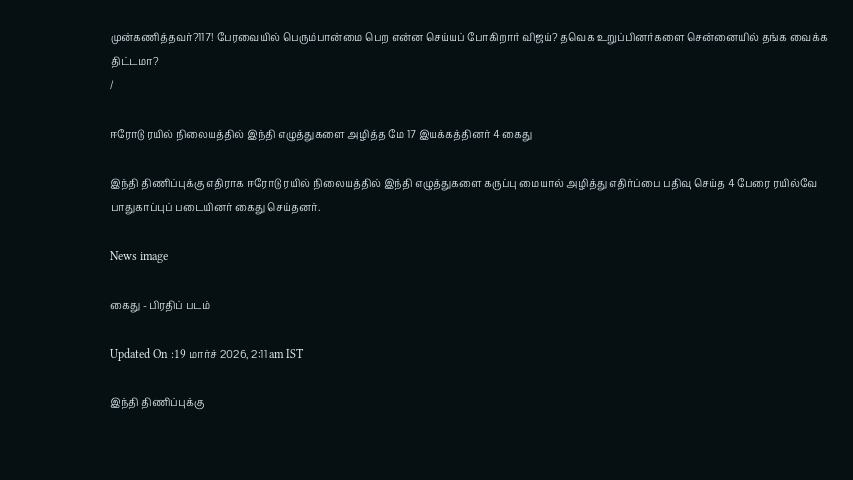முன்கணித்தவர்?117! பேரவையில் பெரும்பான்மை பெற என்ன செய்யப் போகிறார் விஜய்? தவெக உறுப்பினர்களை சென்னையில் தங்க வைக்க திட்டமா?
/

ஈரோடு ரயில் நிலையத்தில் இந்தி எழுத்துகளை அழித்த மே 17 இயக்கத்தினர் 4 கைது

இந்தி திணிப்புக்கு எதிராக ஈரோடு ரயில் நிலையத்தில் இந்தி எழுத்துகளை கருப்பு மையால் அழித்து எதிர்ப்பை பதிவு செய்த 4 பேரை ரயில்வே பாதுகாப்புப் படையினர் கைது செய்தனர்.

News image

கைது - பிரதிப் படம்

Updated On :19 மார்ச் 2026, 2:11 am IST

இந்தி திணிப்புக்கு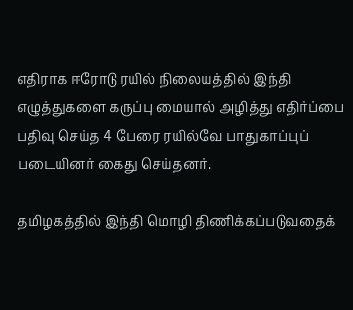எதிராக ஈரோடு ரயில் நிலையத்தில் இந்தி எழுத்துகளை கருப்பு மையால் அழித்து எதிர்ப்பை பதிவு செய்த 4 பேரை ரயில்வே பாதுகாப்புப் படையினர் கைது செய்தனர்.

தமிழகத்தில் இந்தி மொழி திணிக்கப்படுவதைக்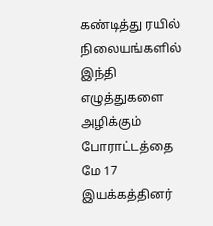கண்டித்து ரயில் நிலையங்களில் இந்தி எழுத்துகளை அழிக்கும் போராட்டத்தை மே 17 இயக்கத்தினர்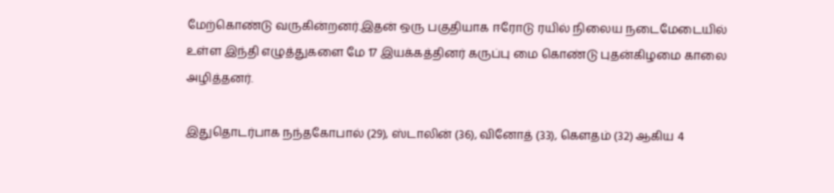மேற்கொண்டு வருகின்றனர்.இதன் ஒரு பகுதியாக ஈரோடு ரயில் நிலைய நடைமேடையில் உள்ள இந்தி எழுத்துகளை மே 17 இயக்கத்தினர் கருப்பு மை கொண்டு புதன்கிழமை காலை அழித்தனர்.

இதுதொடர்பாக நந்தகோபால் (29), ஸ்டாலின் (36), வினோத் (33), கௌதம் (32) ஆகிய 4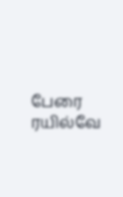பேரை ரயில்வே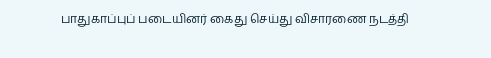பாதுகாப்புப் படையினர் கைது செய்து விசாரணை நடத்தி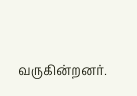வருகின்றனர்.